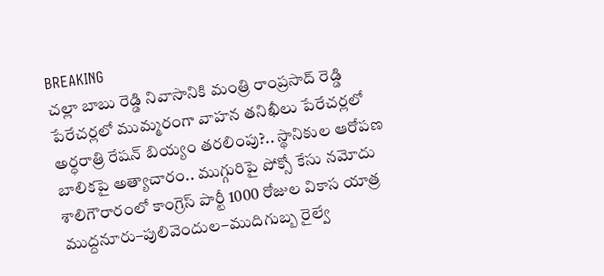BREAKING
చల్లా బాబు రెడ్డి నివాసానికి మంత్రి రాంప్రసాద్ రెడ్డి పేరేచర్లలో ముమ్మరంగా వాహన తనిఖీలు పేరేచర్లలో అర్ధరాత్రి రేషన్ బియ్యం తరలింపు?.. స్థానికుల ఆరోపణ బాలికపై అత్యాచారం.. ముగ్గురిపై పోక్సో కేసు నమోదు శాలిగౌరారంలో కాంగ్రెస్ పార్టీ 1000 రోజుల వికాస యాత్ర ముద్దనూరు–పులివెందుల–ముదిగుబ్బ రైల్వే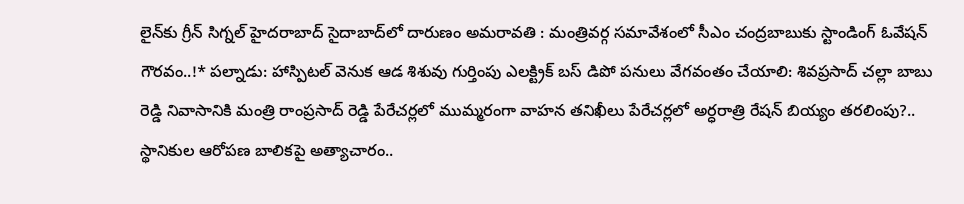లైన్‌కు గ్రీన్ సిగ్నల్ హైదరాబాద్ సైదాబాద్‌లో దారుణం అమరావతి : మంత్రివర్గ సమావేశంలో సీఎం చంద్రబాబుకు స్టాండింగ్ ఓవేషన్ గౌరవం..!* పల్నాడు: హాస్పిటల్ వెనుక ఆడ శిశువు గుర్తింపు ఎలక్ట్రిక్ బస్ డిపో పనులు వేగవంతం చేయాలి: శివప్రసాద్ చల్లా బాబు రెడ్డి నివాసానికి మంత్రి రాంప్రసాద్ రెడ్డి పేరేచర్లలో ముమ్మరంగా వాహన తనిఖీలు పేరేచర్లలో అర్ధరాత్రి రేషన్ బియ్యం తరలింపు?.. స్థానికుల ఆరోపణ బాలికపై అత్యాచారం..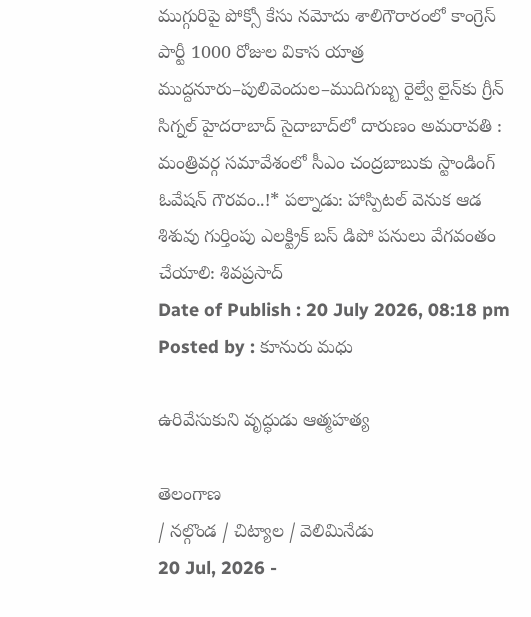ముగ్గురిపై పోక్సో కేసు నమోదు శాలిగౌరారంలో కాంగ్రెస్ పార్టీ 1000 రోజుల వికాస యాత్ర ముద్దనూరు–పులివెందుల–ముదిగుబ్బ రైల్వే లైన్‌కు గ్రీన్ సిగ్నల్ హైదరాబాద్ సైదాబాద్‌లో దారుణం అమరావతి : మంత్రివర్గ సమావేశంలో సీఎం చంద్రబాబుకు స్టాండింగ్ ఓవేషన్ గౌరవం..!* పల్నాడు: హాస్పిటల్ వెనుక ఆడ శిశువు గుర్తింపు ఎలక్ట్రిక్ బస్ డిపో పనులు వేగవంతం చేయాలి: శివప్రసాద్
Date of Publish : 20 July 2026, 08:18 pm
Posted by : కూనురు మధు

ఉరివేసుకుని వృద్ధుడు ఆత్మహత్య

తెలంగాణ
/ నల్గొండ / చిట్యాల / వెలిమినేడు
20 Jul, 2026 -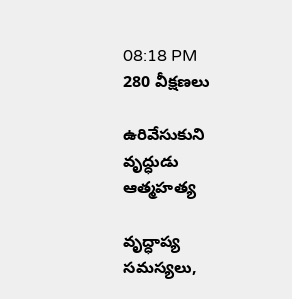08:18 PM
280 వీక్షణలు

ఉరివేసుకుని వృద్ధుడు ఆత్మహత్య

వృద్ధాప్య సమస్యలు,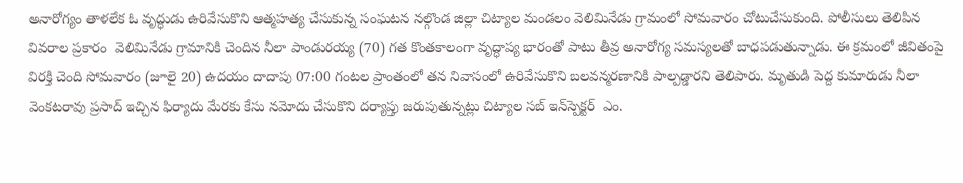అనారోగ్యం తాళలేక ఓ వృద్ధుడు ఉరివేసుకొని ఆత్మహత్య చేసుకున్న సంఘటన నల్గొండ జిల్లా చిట్యాల మండలం వెలిమినేడు గ్రామంలో సోమవారం చోటుచేసుకుంది. పోలీసులు తెలిపిన వివరాల ప్రకారం  వెలిమినేడు గ్రామానికి చెందిన నీలా పాండురయ్య (70) గత కొంతకాలంగా వృద్ధాప్య భారంతో పాటు తీవ్ర అనారోగ్య సమస్యలతో బాధపడుతున్నాడు. ఈ క్రమంలో జీవితంపై విరక్తి చెంది సోమవారం (జూలై 20) ఉదయం దాదాపు 07:00 గంటల ప్రాంతంలో తన నివాసంలో ఉరివేసుకొని బలవన్మరణానికి పాల్పడ్డారని తెలిపారు. మృతుడి పెద్ద కుమారుడు నీలా వెంకటరావు ప్రసాద్ ఇచ్చిన ఫిర్యాదు మేరకు కేసు నమోదు చేసుకొని దర్యాప్తు జరుపుతున్నట్లు చిట్యాల సబ్ ఇన్‌స్పెక్టర్  ఎం.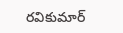రవికుమార్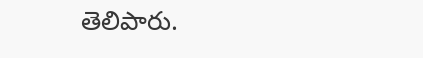తెలిపారు.